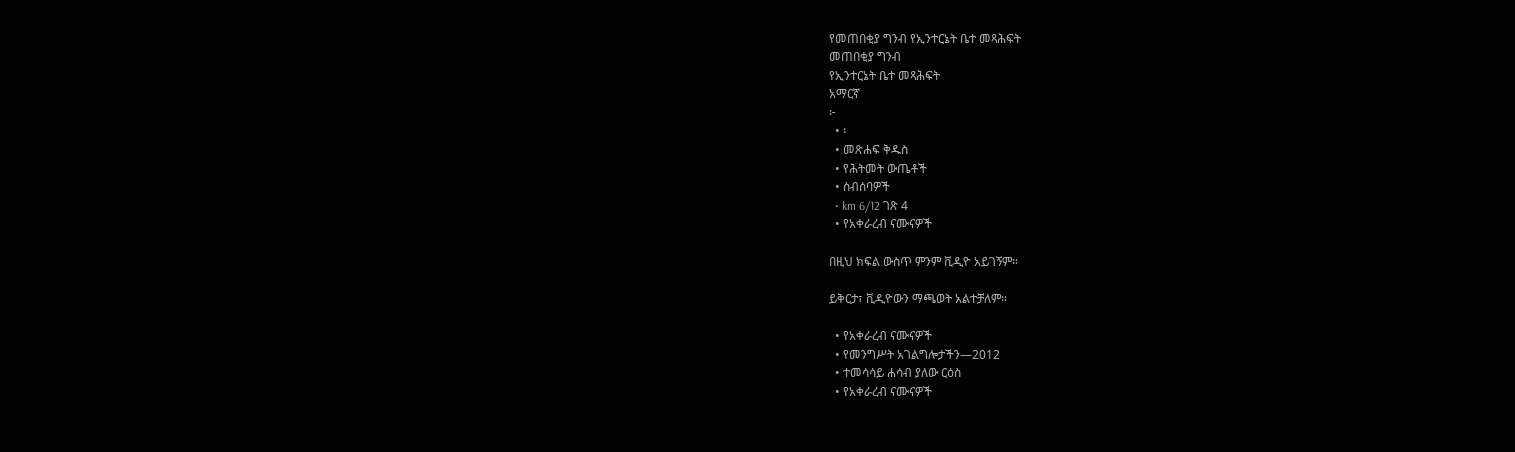የመጠበቂያ ግንብ የኢንተርኔት ቤተ መጻሕፍት
መጠበቂያ ግንብ
የኢንተርኔት ቤተ መጻሕፍት
አማርኛ
፦
  • ፡
  • መጽሐፍ ቅዱስ
  • የሕትመት ውጤቶች
  • ስብሰባዎች
  • km 6/12 ገጽ 4
  • የአቀራረብ ናሙናዎች

በዚህ ክፍል ውስጥ ምንም ቪዲዮ አይገኝም።

ይቅርታ፣ ቪዲዮውን ማጫወት አልተቻለም።

  • የአቀራረብ ናሙናዎች
  • የመንግሥት አገልግሎታችን—2012
  • ተመሳሳይ ሐሳብ ያለው ርዕስ
  • የአቀራረብ ናሙናዎች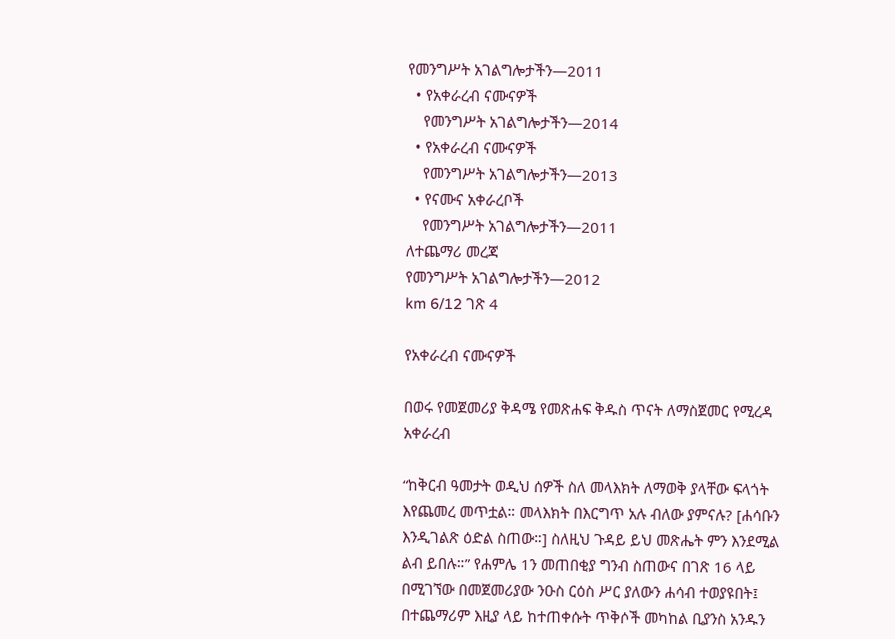የመንግሥት አገልግሎታችን—2011
  • የአቀራረብ ናሙናዎች
    የመንግሥት አገልግሎታችን—2014
  • የአቀራረብ ናሙናዎች
    የመንግሥት አገልግሎታችን—2013
  • የናሙና አቀራረቦች
    የመንግሥት አገልግሎታችን—2011
ለተጨማሪ መረጃ
የመንግሥት አገልግሎታችን—2012
km 6/12 ገጽ 4

የአቀራረብ ናሙናዎች

በወሩ የመጀመሪያ ቅዳሜ የመጽሐፍ ቅዱስ ጥናት ለማስጀመር የሚረዳ አቀራረብ

“ከቅርብ ዓመታት ወዲህ ሰዎች ስለ መላእክት ለማወቅ ያላቸው ፍላጎት እየጨመረ መጥቷል። መላእክት በእርግጥ አሉ ብለው ያምናሉ? [ሐሳቡን እንዲገልጽ ዕድል ስጠው።] ስለዚህ ጉዳይ ይህ መጽሔት ምን እንደሚል ልብ ይበሉ።” የሐምሌ 1ን መጠበቂያ ግንብ ስጠውና በገጽ 16 ላይ በሚገኘው በመጀመሪያው ንዑስ ርዕስ ሥር ያለውን ሐሳብ ተወያዩበት፤ በተጨማሪም እዚያ ላይ ከተጠቀሱት ጥቅሶች መካከል ቢያንስ አንዱን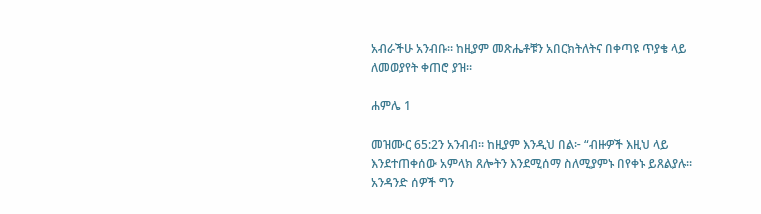አብራችሁ አንብቡ። ከዚያም መጽሔቶቹን አበርክትለትና በቀጣዩ ጥያቄ ላይ ለመወያየት ቀጠሮ ያዝ።

ሐምሌ 1

መዝሙር 65:2ን አንብብ። ከዚያም እንዲህ በል፦ “ብዙዎች እዚህ ላይ እንደተጠቀሰው አምላክ ጸሎትን እንደሚሰማ ስለሚያምኑ በየቀኑ ይጸልያሉ። አንዳንድ ሰዎች ግን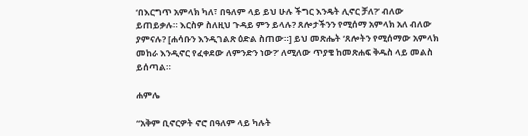‘በእርግጥ አምላክ ካለ፣ በዓለም ላይ ይህ ሁሉ ችግር እንዴት ሊኖር ቻለ?’ ብለው ይጠይቃሉ። እርስዎ ስለዚህ ጉዳይ ምን ይላሉ? ጸሎታችንን የሚሰማ አምላክ አለ ብለው ያምናሉ? [ሐሳቡን እንዲገልጽ ዕድል ስጠው።] ይህ መጽሔት ‘ጸሎትን የሚሰማው አምላክ መከራ እንዲኖር የፈቀደው ለምንድን ነው?’ ለሚለው ጥያቄ ከመጽሐፍ ቅዱስ ላይ መልስ ይሰጣል።

ሐምሌ

“አቅም ቢኖርዎት ኖሮ በዓለም ላይ ካሉት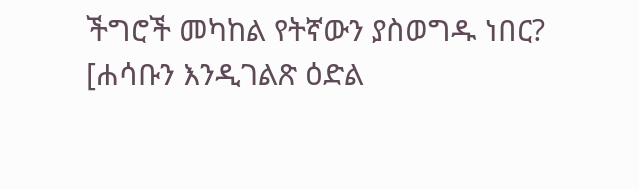ችግሮች መካከል የትኛውን ያስወግዱ ነበር? [ሐሳቡን እንዲገልጽ ዕድል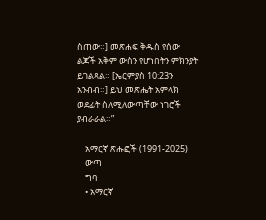ስጠው።] መጽሐፍ ቅዱስ የሰው ልጆች አቅም ውስን የሆነበትን ምክንያት ይገልጻል። [ኤርምያስ 10:23ን አንብብ።] ይህ መጽሔት አምላክ ወደፊት ስለሚለውጣቸው ነገሮች ያብራራል።”

    አማርኛ ጽሑፎች (1991-2025)
    ውጣ
    ግባ
    • አማርኛ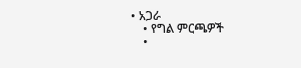• አጋራ
    • የግል ምርጫዎች
    •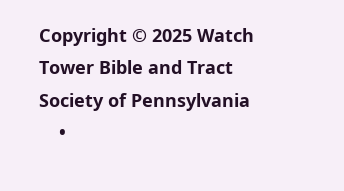Copyright © 2025 Watch Tower Bible and Tract Society of Pennsylvania
    •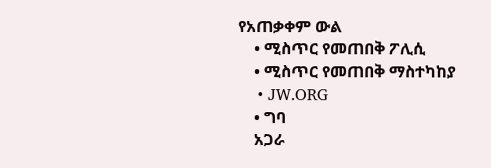የአጠቃቀም ውል
    • ሚስጥር የመጠበቅ ፖሊሲ
    • ሚስጥር የመጠበቅ ማስተካከያ
    • JW.ORG
    • ግባ
    አጋራ